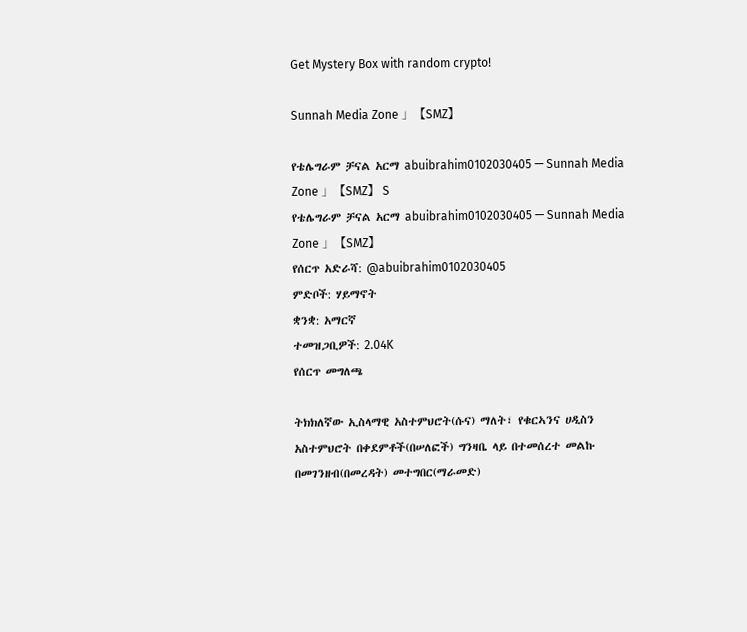Get Mystery Box with random crypto!

Sunnah Media Zone 」【SMZ】

የቴሌግራም ቻናል አርማ abuibrahim0102030405 — Sunnah Media Zone 」【SMZ】 S
የቴሌግራም ቻናል አርማ abuibrahim0102030405 — Sunnah Media Zone 」【SMZ】
የሰርጥ አድራሻ: @abuibrahim0102030405
ምድቦች: ሃይማኖት
ቋንቋ: አማርኛ
ተመዝጋቢዎች: 2.04K
የሰርጥ መግለጫ

ትክክለኛው ኢስላማዊ አስተምህሮት(ሱና) ማለት፣ የቁርኣንና ሀዲስን አስተምህሮት በቀደምቶች(በሠለፎች) ግንዛቤ ላይ በተመሰረተ መልኩ በመገንዘብ(በመረዳት) መተግበር(ማራመድ)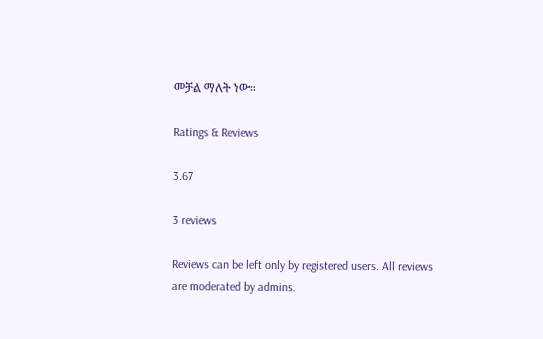መቻል ማለት ነው።

Ratings & Reviews

3.67

3 reviews

Reviews can be left only by registered users. All reviews are moderated by admins.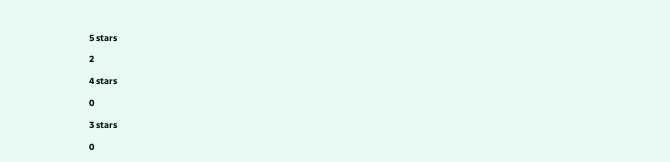5 stars

2

4 stars

0

3 stars

0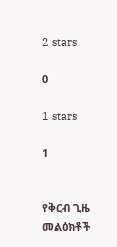2 stars

0

1 stars

1


የቅርብ ጊዜ መልዕክቶች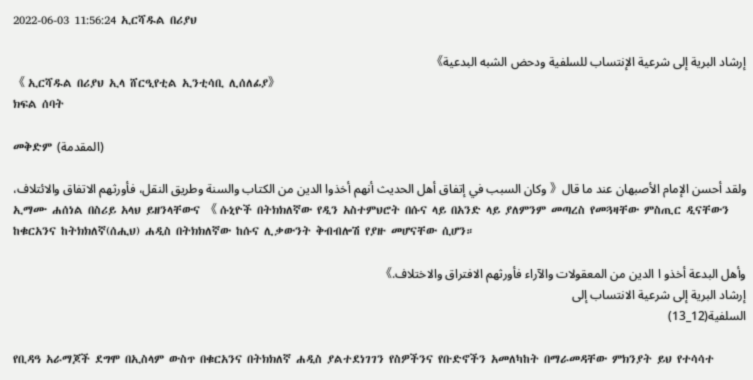2022-06-03 11:56:24 ኢርሻዱል በሪያህ

إرشاد البرية إلى شرعية الإنتساب للسلفية ودحض الشبه البدعية》
《 ኢርሻዱል በሪያህ ኢላ ሸርዒየቲል ኢንቲሳቢ ሊሰለፊያ》
ክፍል ሰባት

መቅድም (المقدمة)

ولقد أحسن الإمام الأصبهان عند ما قال《 وكان السبب في إتفاق أهل الحديث أنهم أخذوا الدين من الكتاب والسنة وطريق النقل، فأورثهم الاتفاق والائتلاف،
ኢማሙ ሐሰነል በስሪይ አላህ ይዘንላቸውና 《 ሱኒዮች በትክክለኛው የዲን አስተምህሮት በሱና ላይ በአንድ ላይ ያለምንም መጣረስ የመጓዛቸው ምስጢር ዲናቸውን ከቁርአንና ከትክክለኛ(ሰሒህ) ሐዲስ በትክክለኛው ከሱና ሊቃውንት ቅብብሎሽ የያዙ መሆናቸው ሲሆን።

وأهل البدعة أخذو ا الدين من المعقولات والآراء فأورثهم الافتراق والاختلاف.》
إرشاد البرية إلى شرعية الانتساب إلى
السلفية(12_13)

የቢዳዓ አራማጆች ደግሞ በኢስላም ውስጥ በቁርአንና በትክክለኛ ሐዲስ ያልተደነገገን የስዎችንና የቡድኖችን አመለካከት በማራመዳቸው ምክንያት ይህ የተሳሳተ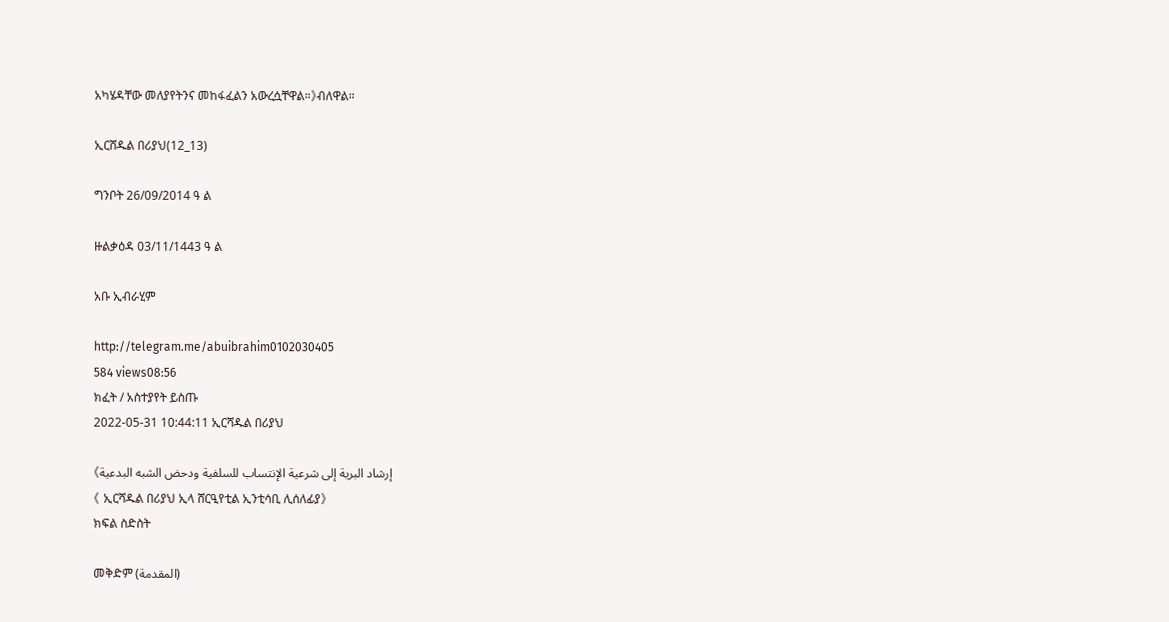አካሄዳቸው መለያየትንና መከፋፈልን አውረሷቸዋል።》ብለዋል።

ኢርሸዱል በሪያህ(12_13)

ግንቦት 26/09/2014 ዓ ል

ዙልቃዕዳ 03/11/1443 ዓ ል

አቡ ኢብራሂም

http://telegram.me/abuibrahim0102030405
584 views08:56
ክፈት / አስተያየት ይስጡ
2022-05-31 10:44:11 ኢርሻዱል በሪያህ

إرشاد البرية إلى شرعية الإنتساب للسلفية ودحض الشبه البدعية》
《 ኢርሻዱል በሪያህ ኢላ ሸርዒየቲል ኢንቲሳቢ ሊሰለፊያ》
ክፍል ስድስት

መቅድም (المقدمة)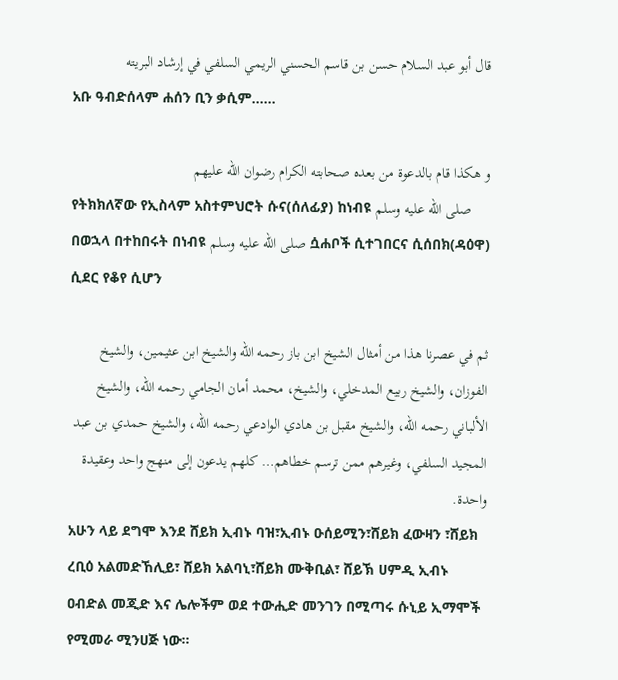قال أبو عبد السلام حسن بن قاسم الحسني الريمي السلفي في إرشاد البريته
አቡ ዓብድሰላም ሐሰን ቢን ቃሲም......

و هكذا قام بالدعوة من بعده صحابته الكرام رضوان الله عليهم
የትክክለኛው የኢስላም አስተምህሮት ሱና(ሰለፊያ) ከነብዩ صلى الله عليه وسلم በወኋላ በተከበሩት በነብዩ صلى الله عليه وسلم ሷሐቦች ሲተገበርና ሲሰበክ(ዳዕዋ) ሲደር የቆየ ሲሆን

ثم في عصرنا هذا من أمثال الشيخ ابن باز رحمه الله والشيخ ابن عثيمين، والشيخ الفوزان، والشيخ ربيع المدخلي، والشيخ، محمد أمان الجامي رحمه الله، والشيخ الألباني رحمه الله، والشيخ مقبل بن هادي الوادعي رحمه الله، والشيخ حمدي بن عبد المجيد السلفي، وغيرهم ممن ترسم خطاهم… كلهم يدعون إلى منهج واحد وعقيدة واحدة.
አሁን ላይ ደግሞ እንደ ሸይክ ኢብኑ ባዝ፣ኢብኑ ዑሰይሚን፣ሸይክ ፈውዛን ፣ሸይክ ረቢዕ አልመድኸሊይ፣ ሸይክ አልባኒ፣ሸይክ ሙቅቢል፣ ሸይኽ ሀምዲ ኢብኑ ዐብድል መጂድ እና ሌሎችም ወደ ተውሒድ መንገን በሚጣሩ ሱኒይ ኢማሞች የሚመራ ሚንሀጅ ነው።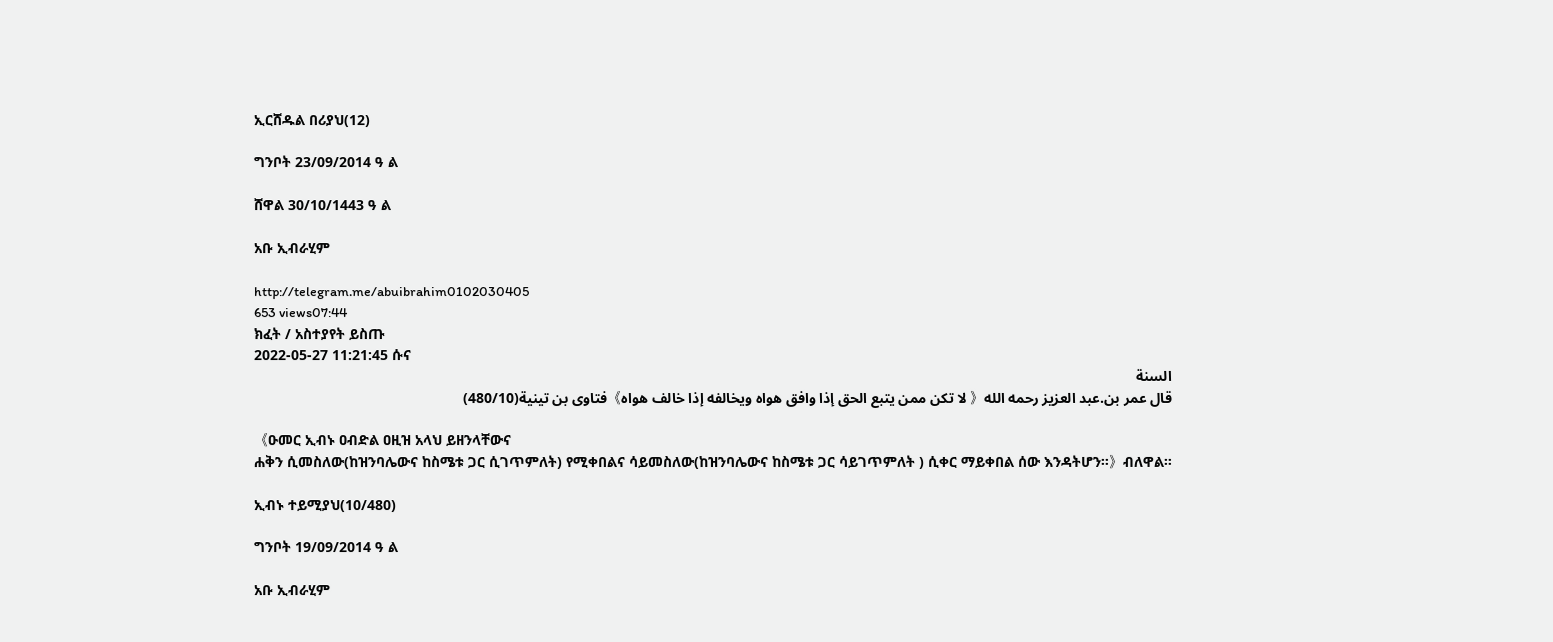ኢርሸዱል በሪያህ(12)

ግንቦት 23/09/2014 ዓ ል

ሸዋል 30/10/1443 ዓ ል

አቡ ኢብራሂም

http://telegram.me/abuibrahim0102030405
653 views07:44
ክፈት / አስተያየት ይስጡ
2022-05-27 11:21:45 ሱና
السنة
قال عمر بن.عبد العزيز رحمه الله《 لا تكن ممن يتبع الحق إذا وافق هواه ويخالفه إذا خالف هواه》فتاوى بن تينية(480/10)

《ዑመር ኢብኑ ዐብድል ዐዚዝ አላህ ይዘንላቸውና
ሐቅን ሲመስለው(ከዝንባሌውና ከስሜቱ ጋር ሲገጥምለት) የሚቀበልና ሳይመስለው(ከዝንባሌውና ከስሜቱ ጋር ሳይገጥምለት ) ሲቀር ማይቀበል ሰው እንዳትሆን።》ብለዋል።

ኢብኑ ተይሚያህ(10/480)

ግንቦት 19/09/2014 ዓ ል

አቡ ኢብራሂም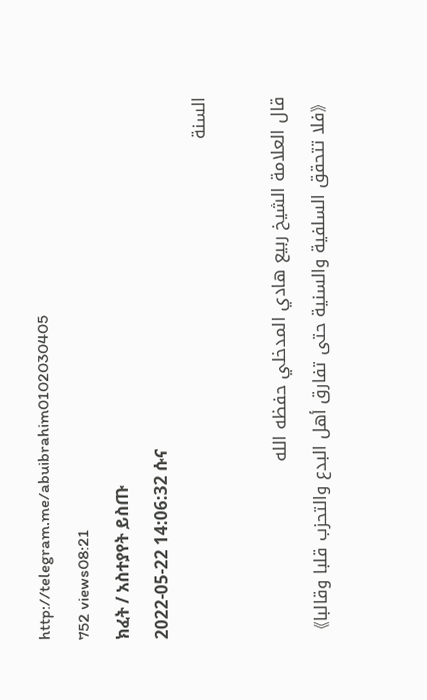http://telegram.me/abuibrahim0102030405
752 views08:21
ክፈት / አስተያየት ይስጡ
2022-05-22 14:06:32 ሱና
السنة

قال العلامة الشيخ ربيع هادي المدخلي حفظه الله
《فلا تتحقق السلفية والسنية حتى تفارق أهل البدع والتحزب قلبا وقالبا》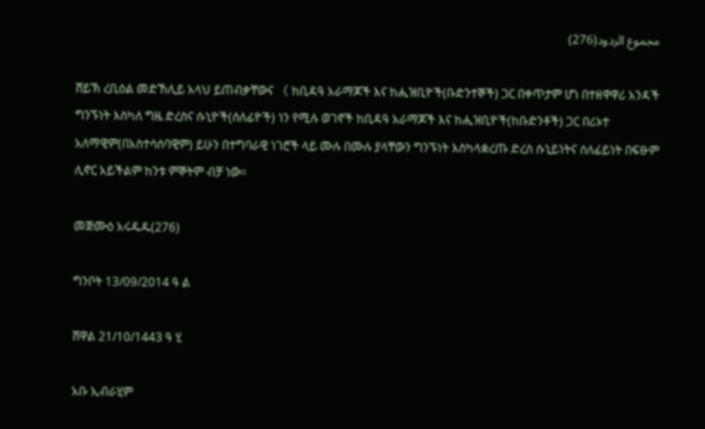مجموع الردود(276)

ሸይኽ ረቢዕል መድኸሊይ አላህ ይጠብቃቸውና 《 ከቢዳዓ አራማጆች እና ከሒዝቢዮች(ቡድንተኞች) ጋር በቀጥታም ሆነ በተዘዋዋሪ አንዳች ግንኙነት እስካለ ግዜ ድረስና ሱኒዮች(ሰለፊዮች) ነን የሚሉ ወገኖች ከቢዳዓ አራማጆች እና ከሒዝቢዮች(ከቡድንቶች) ጋር በሪኦተ አለማዊም(በአስተሳሰባዊም) ይሁን በተግባራዊ ነገሮች ላይ ሙሉ በሙሉ ያላቸውን ግንኙነት እስካላቋረጡ ድረስ ሱኒይነትና ሰለፊይነት በፍፁም ሊኖር አይችልም ከንቱ ምኞትም ብቻ ነው።

መጅሙዕ አሩዱዱ(276)

ግንቦት 13/09/2014 ዓ ል

ሸዋል 21/10/1443 ዓ ሂ

አቡ ኢብራሂም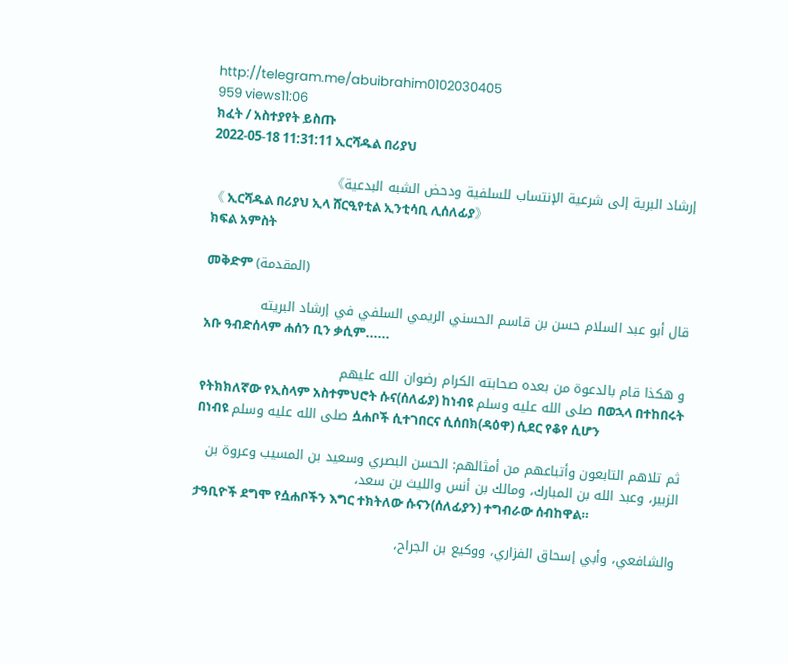http://telegram.me/abuibrahim0102030405
959 views11:06
ክፈት / አስተያየት ይስጡ
2022-05-18 11:31:11 ኢርሻዱል በሪያህ

إرشاد البرية إلى شرعية الإنتساب للسلفية ودحض الشبه البدعية》
《 ኢርሻዱል በሪያህ ኢላ ሸርዒየቲል ኢንቲሳቢ ሊሰለፊያ》
ክፍል አምስት

መቅድም (المقدمة)

قال أبو عبد السلام حسن بن قاسم الحسني الريمي السلفي في إرشاد البريته
አቡ ዓብድሰላም ሐሰን ቢን ቃሲም......

و هكذا قام بالدعوة من بعده صحابته الكرام رضوان الله عليهم
የትክክለኛው የኢስላም አስተምህሮት ሱና(ሰለፊያ) ከነብዩ صلى الله عليه وسلم በወኋላ በተከበሩት በነብዩ صلى الله عليه وسلم ሷሐቦች ሲተገበርና ሲሰበክ(ዳዕዋ) ሲደር የቆየ ሲሆን

ثم تلاهم التابعون وأتباعهم من أمثالهم: الحسن البصري وسعيد بن المسيب وعروة بن الزبير، وعبد الله بن المبارك، ومالك بن أنس والليث بن سعد،
ታዓቢዮች ደግሞ የሷሐቦችን እግር ተክትለው ሱናን(ሰለፊያን) ተግብራው ሰብከዋል።

والشافعي، وأبي إسحاق الفزاري، ووكيع بن الجراح،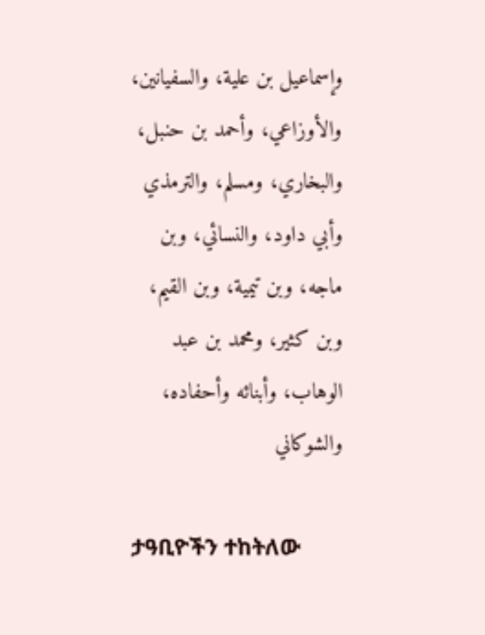وإسماعيل بن علية، والسفيانين، والأوزاعي، وأحمد بن حنبل، والبخاري، ومسلم، والترمذي وأبي داود، والنسائي، وبن ماجه، وبن تيمية، وبن القيم، وبن كثير، ومحمد بن عبد الوهاب، وأبنائه وأحفاده، والشوكاني

ታዓቢዮችን ተከትለው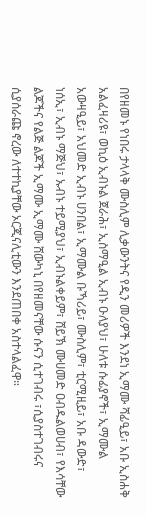በየዘመኑ የነበሩ ታላላቅ ሙስሊም ሊቃውንትና የዲን መሪዎች እንደነ ኢማሙ ሻፊዒይ፣ አቡ ኢስሐቅ አልፈዛሪዩ፣ ወኪዕ ኢብኑል ጀራሕ፣ ኢስማዒል ኢብኑ ዑለያህ፣ ሁለቱ ሱፊያኖች፣ ኢማሙል አውዛዒይ፣ አህመድ ኢብኑ ሀንበል፣ ኢማሙል ቡኻሪይ፣ ሙስሊም፣ ቲርሚዚይ፣ አቡ ዳውድ፣ ነሰኢ፣ ኢብኑ ማጅህ፣ ኡብኑ ተይሚያህ፣ ኢብኑልቀይም፣ ሸይኽ ሙሀመድ ዐብዱልወሀብ፣ የእሳቸው ልጆችና የልጅ ልጆች ኢማሙ ኢማሙ ሸውካኒ በየዘመናቸው ሱናን ሲተገብሩ ፣ሲያስተገብሩና ሲያሰራጩ ኖረው ለተተኪያቸው ኦርጂናሊቲውን እንደጠበቀ አስተላልፈዋ።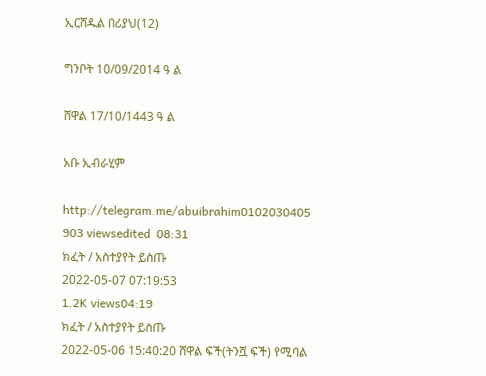ኢርሸዱል በሪያህ(12)

ግንቦት 10/09/2014 ዓ ል

ሸዋል 17/10/1443 ዓ ል

አቡ ኢብራሂም

http://telegram.me/abuibrahim0102030405
903 viewsedited  08:31
ክፈት / አስተያየት ይስጡ
2022-05-07 07:19:53
1.2K views04:19
ክፈት / አስተያየት ይስጡ
2022-05-06 15:40:20 ሸዋል ፍች(ትንሿ ፍች) የሚባል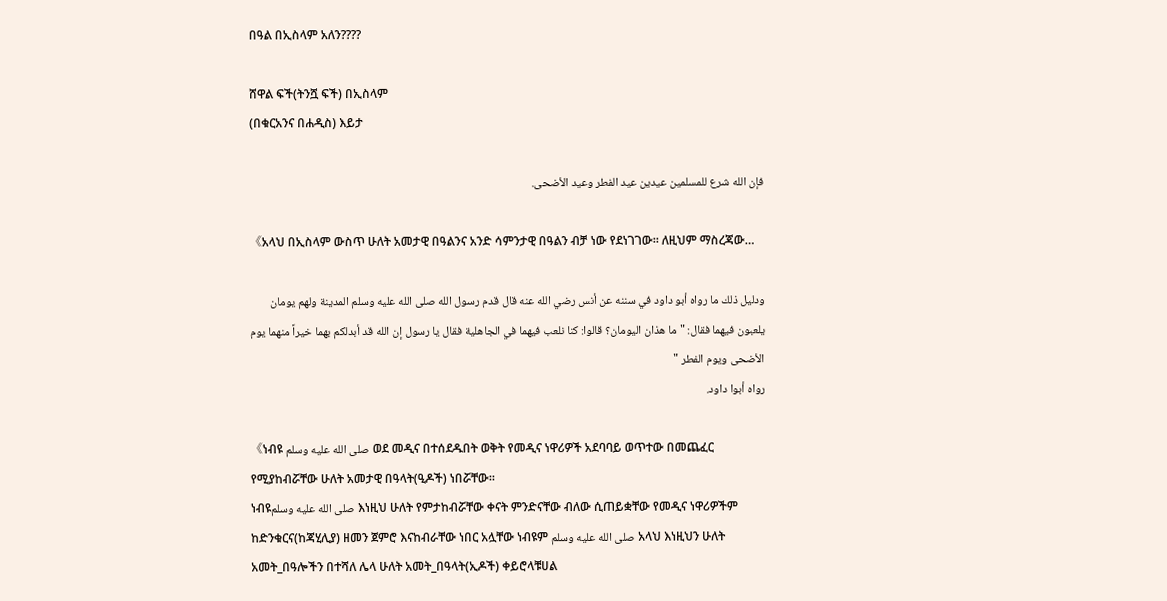በዓል በኢስላም አለን????

ሸዋል ፍች(ትንሿ ፍች) በኢስላም
(በቁርአንና በሐዲስ) እይታ

فإن الله شرع للمسلمين عيدين عيد الفطر وعيد الأضحى.

《አላህ በኢስላም ውስጥ ሁለት አመታዊ በዓልንና አንድ ሳምንታዊ በዓልን ብቻ ነው የደነገገው። ለዚህም ማስረጃው…

ودليل ذلك ما رواه أبو داود في سننه عن أنس رضي الله عنه قال قدم رسول الله صلى الله عليه وسلم المدينة ولهم يومان يلعبون فيهما فقال: "ما هذان اليومان؟ قالوا: كنا نلعب فيهما في الجاهلية فقال يا رسول إن الله قد أبدلكم بهما خيراً منهما يوم الأضحى ويوم الفطر "
رواه أبوا داود.

《ነብዩ صلى الله عليه وسلم ወደ መዲና በተሰደዱበት ወቅት የመዲና ነዋሪዎች አደባባይ ወጥተው በመጨፈር የሚያከብሯቸው ሁለት አመታዊ በዓላት(ዒዶች) ነበሯቸው።
ነብዩصلى الله عليه وسلم እነዚህ ሁለት የምታከብሯቸው ቀናት ምንድናቸው ብለው ሲጠይቋቸው የመዲና ነዋሪዎችም ከድንቁርና(ከጃሂሊያ) ዘመን ጀምሮ እናከብራቸው ነበር አሏቸው ነብዩም صلى الله عليه وسلم አላህ እነዚህን ሁለት አመት_በዓሎችን በተሻለ ሌላ ሁለት አመት_በዓላት(ኢዶች) ቀይሮላቹሀል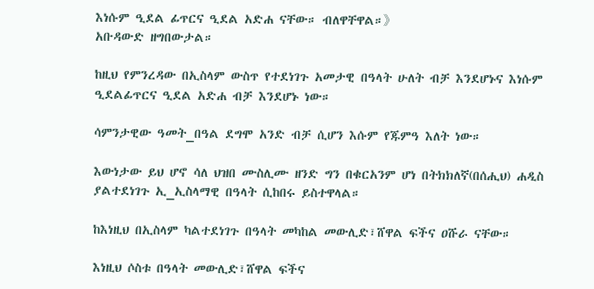እነሱም ዒደል ፊጥርና ዒደል አድሐ ናቸው። ብለዋቸዋል።》
አቡዳውድ ዘግበውታል።

ከዚህ የምንረዳው በኢስላም ውስጥ የተደነገጉ አመታዊ በዓላት ሁለት ብቻ እንደሆኑና እነሱም ዒደልፊጥርና ዒደል አድሐ ብቻ እንደሆኑ ነው።

ሳምንታዊው ዓመት_በዓል ደግሞ አንድ ብቻ ሲሆን እሱም የጁምዓ እለት ነው።

እውነታው ይህ ሆኖ ሳለ ህዝበ ሙስሊሙ ዘንድ ግን በቁርአንም ሆነ በትክክለኛ(በሰሒህ) ሐዲስ ያልተደነገጉ ኢ_ኢስላማዊ በዓላት ሲከበሩ ይስተዋላል።

ከእነዚህ በኢስላም ካልተደነገጉ በዓላት መካከል መውሊድ፣ሸዋል ፍችና ዐሹራ ናቸው።

እነዚህ ሶስቱ በዓላት መውሊድ፣ሸዋል ፍችና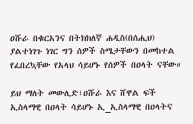ዐሹራ በቁርአንና በትክክለኛ ሐዲስ(በሰሒህ) ያልተነገጉ ነገር ግን ሰዎች ስሜታቸውን በመከተል የፈበረኳቸው የአላህ ሳይሆኑ የሰዎች በዐላት ናቸው።

ይህ ማለት መውሊድ፣ዐሹራ እና ሸዋል ፍች ኢስላማዊ በዐላት ሳይሆኑ ኢ_ኢስላማዊ በዐላትና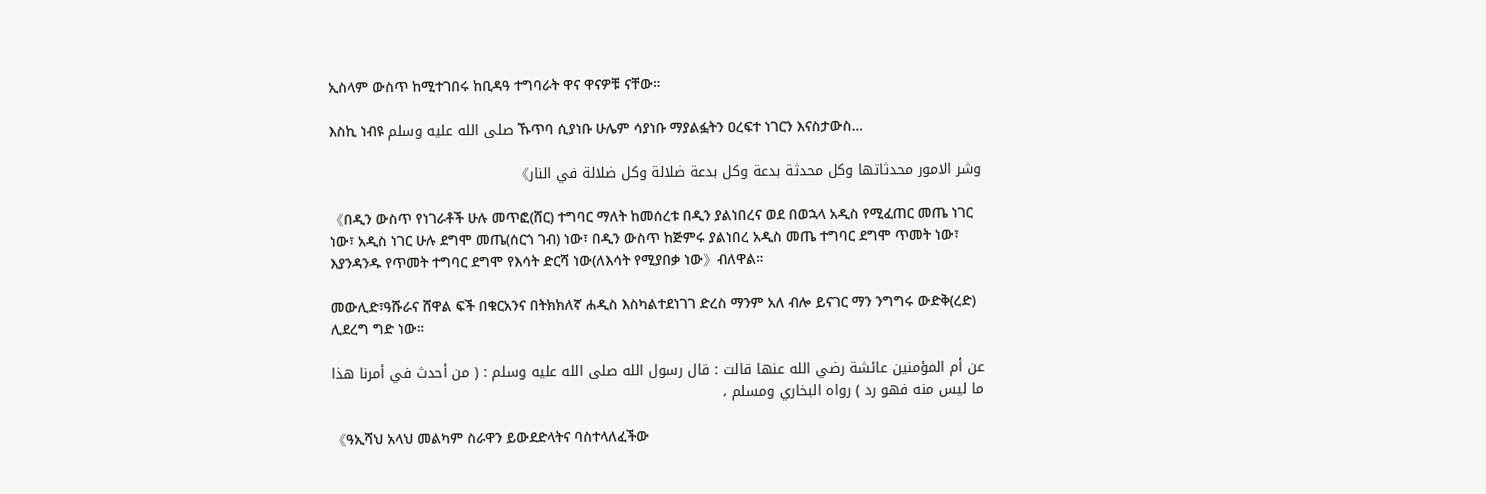ኢስላም ውስጥ ከሚተገበሩ ከቢዳዓ ተግባራት ዋና ዋናዎቹ ናቸው።

እስኪ ነብዩ صلى الله عليه وسلم ኹጥባ ሲያነቡ ሁሌም ሳያነቡ ማያልፏትን ዐረፍተ ነገርን እናስታውስ…

وشر الامور محدثاتها وكل محدثة بدعة وكل بدعة ضلالة وكل ضلالة في النار》

《በዲን ውስጥ የነገራቶች ሁሉ መጥፎ(ሸር) ተግባር ማለት ከመሰረቱ በዲን ያልነበረና ወደ በወኋላ አዲስ የሚፈጠር መጤ ነገር ነው፣ አዲስ ነገር ሁሉ ደግሞ መጤ(ሰርጎ ገብ) ነው፣ በዲን ውስጥ ከጅምሩ ያልነበረ አዲስ መጤ ተግባር ደግሞ ጥመት ነው፣ እያንዳንዱ የጥመት ተግባር ደግሞ የእሳት ድርሻ ነው(ለእሳት የሚያበቃ ነው》ብለዋል።

መውሊድ፣ዓሹራና ሸዋል ፍች በቁርአንና በትክክለኛ ሐዲስ እስካልተደነገገ ድረስ ማንም አለ ብሎ ይናገር ማን ንግግሩ ውድቅ(ረድ) ሊደረግ ግድ ነው።

عن أم المؤمنين عائشة رضي الله عنها قالت : قال رسول الله صلى الله عليه وسلم : ( من أحدث في أمرنا هذا ما ليس منه فهو رد ) رواه البخاري ومسلم ،

《ዓኢሻህ አላህ መልካም ስራዋን ይውደድላትና ባስተላለፈችው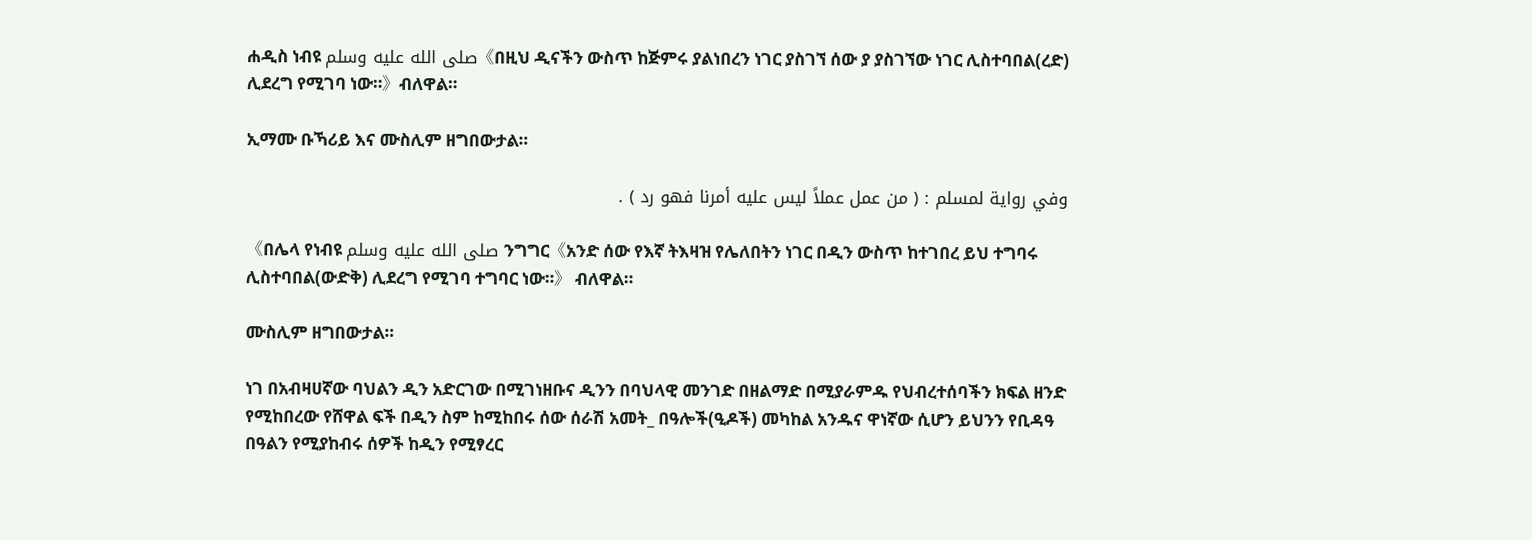ሐዲስ ነብዩ صلى الله عليه وسلم《በዚህ ዲናችን ውስጥ ከጅምሩ ያልነበረን ነገር ያስገኘ ሰው ያ ያስገኘው ነገር ሊስተባበል(ረድ) ሊደረግ የሚገባ ነው።》ብለዋል።

ኢማሙ ቡኻሪይ እና ሙስሊም ዘግበውታል።

وفي رواية لمسلم : ( من عمل عملاً ليس عليه أمرنا فهو رد ) .

《በሌላ የነብዩ صلى الله عليه وسلم ንግግር《አንድ ሰው የእኛ ትእዛዝ የሌለበትን ነገር በዲን ውስጥ ከተገበረ ይህ ተግባሩ ሊስተባበል(ውድቅ) ሊደረግ የሚገባ ተግባር ነው።》 ብለዋል።

ሙስሊም ዘግበውታል።

ነገ በአብዛሀኛው ባህልን ዲን አድርገው በሚገነዘቡና ዲንን በባህላዊ መንገድ በዘልማድ በሚያራምዱ የህብረተሰባችን ክፍል ዘንድ የሚከበረው የሸዋል ፍች በዲን ስም ከሚከበሩ ሰው ሰራሽ አመት_ በዓሎች(ዒዶች) መካከል አንዱና ዋነኛው ሲሆን ይህንን የቢዳዓ በዓልን የሚያከብሩ ሰዎች ከዲን የሚፃረር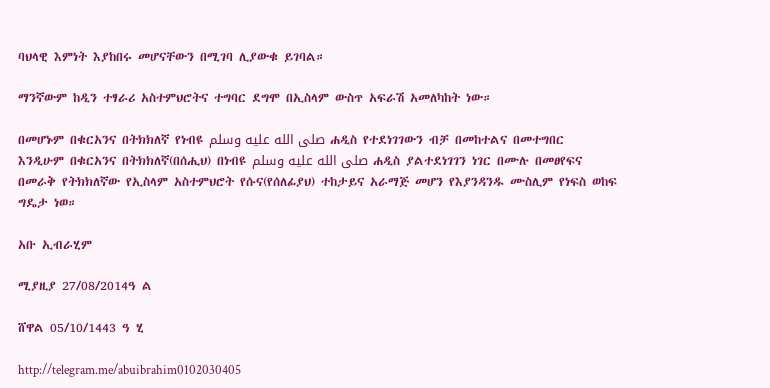ባህላዊ እምነት እያከበሩ መሆናቸውን በሚገባ ሊያውቁ ይገባል።

ማንኛውም ከዲን ተፃራሪ አስተምህሮትና ተግባር ደግሞ በኢስላም ውስጥ አፍራሽ አመለካከት ነው።

በመሆኑም በቁርአንና በትክክለኛ የነብዩ صلى الله عليه وسلم ሐዲስ የተደነገገውን ብቻ በመከተልና በመተግበር እንዲሁም በቁርአንና በትክክለኛ(በሰሒህ) በነብዩ صلى الله عليه وسلم ሐዲስ ያልተደነገገን ነገር በሙሉ በመፀየፍና በመራቅ የትክክለኛው የኢስላም አስተምህሮት የሱና(የሰለፊያህ) ተከታይና አራማጅ መሆን የእያንዳንዱ ሙስሊም የነፍስ ወከፍ ግዴታ ነወ።

አቡ ኢብራሂም

ሚያዚያ 27/08/2014ዓ ል

ሸዋል 05/10/1443 ዓ ሂ

http://telegram.me/abuibrahim0102030405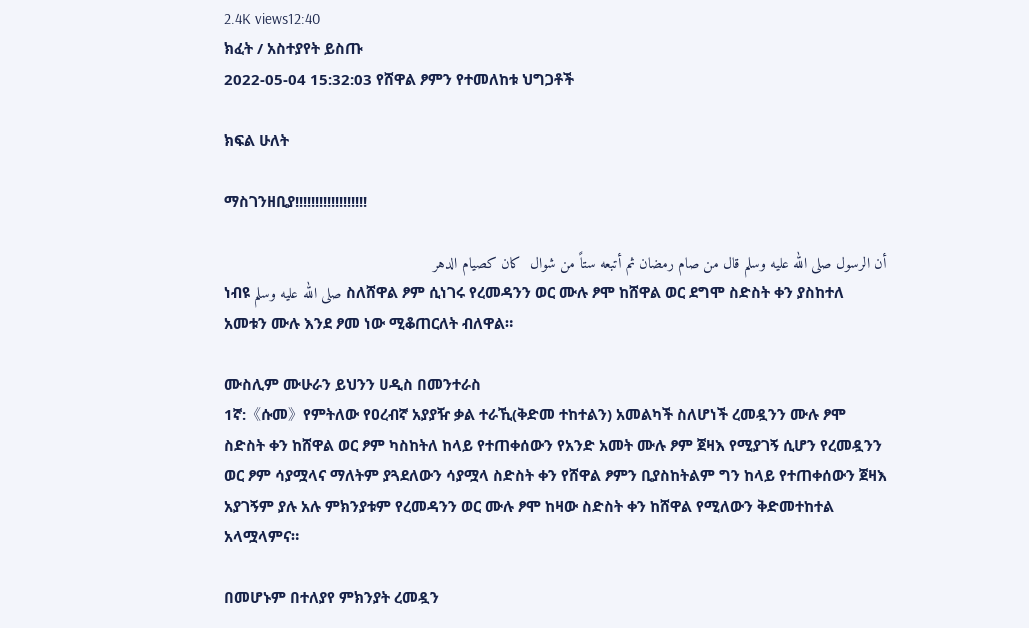2.4K views12:40
ክፈት / አስተያየት ይስጡ
2022-05-04 15:32:03 የሸዋል ፆምን የተመለከቱ ህግጋቶች

ክፍል ሁለት

ማስገንዘቢያ!!!!!!!!!!!!!!!!!!

أن الرسول صلى الله عليه وسلم قال من صام رمضان ثم أتبعه ستاً من شوال  كان كصيام الدهر
ነብዩ صلى الله عليه وسلم ስለሸዋል ፆም ሲነገሩ የረመዳንን ወር ሙሉ ፆሞ ከሸዋል ወር ደግሞ ስድስት ቀን ያስከተለ አመቱን ሙሉ እንደ ፆመ ነው ሚቆጠርለት ብለዋል።

ሙስሊም ሙሁራን ይህንን ሀዲስ በመንተራስ
1ኛ:《ሱመ》የምትለው የዐረብኛ አያያዥ ቃል ተራኺ(ቅድመ ተከተልን) አመልካች ስለሆነች ረመዷንን ሙሉ ፆሞ ስድስት ቀን ከሸዋል ወር ፆም ካስከትለ ከላይ የተጠቀሰውን የአንድ አመት ሙሉ ፆም ጀዛእ የሚያገኝ ሲሆን የረመዷንን ወር ፆም ሳያሟላና ማለትም ያጓደለውን ሳያሟላ ስድስት ቀን የሸዋል ፆምን ቢያስከትልም ግን ከላይ የተጠቀሰውን ጀዛእ አያገኝም ያሉ አሉ ምክንያቱም የረመዳንን ወር ሙሉ ፆሞ ከዛው ስድስት ቀን ከሸዋል የሚለውን ቅድመተከተል አላሟላምና።

በመሆኑም በተለያየ ምክንያት ረመዷን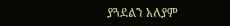ያጓደልን አለያም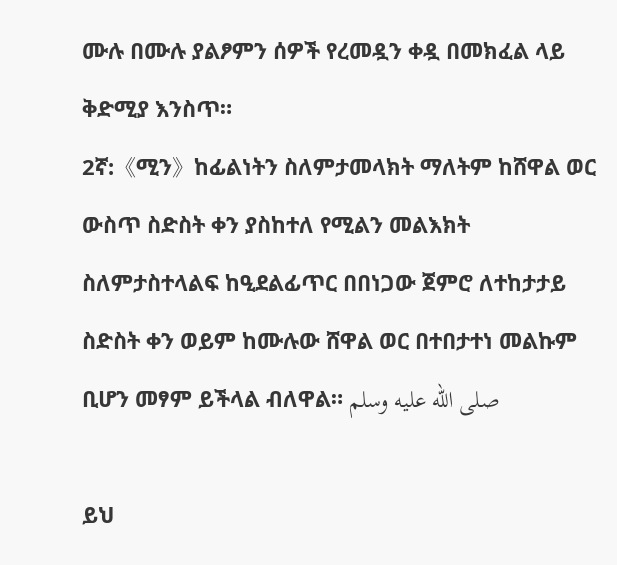ሙሉ በሙሉ ያልፆምን ሰዎች የረመዷን ቀዷ በመክፈል ላይ ቅድሚያ እንስጥ።
2ኛ:《ሚን》ከፊልነትን ስለምታመላክት ማለትም ከሸዋል ወር ውስጥ ስድስት ቀን ያስከተለ የሚልን መልእክት ስለምታስተላልፍ ከዒደልፊጥር በበነጋው ጀምሮ ለተከታታይ ስድስት ቀን ወይም ከሙሉው ሸዋል ወር በተበታተነ መልኩም ቢሆን መፃም ይችላል ብለዋል። صلى الله عليه وسلم

ይህ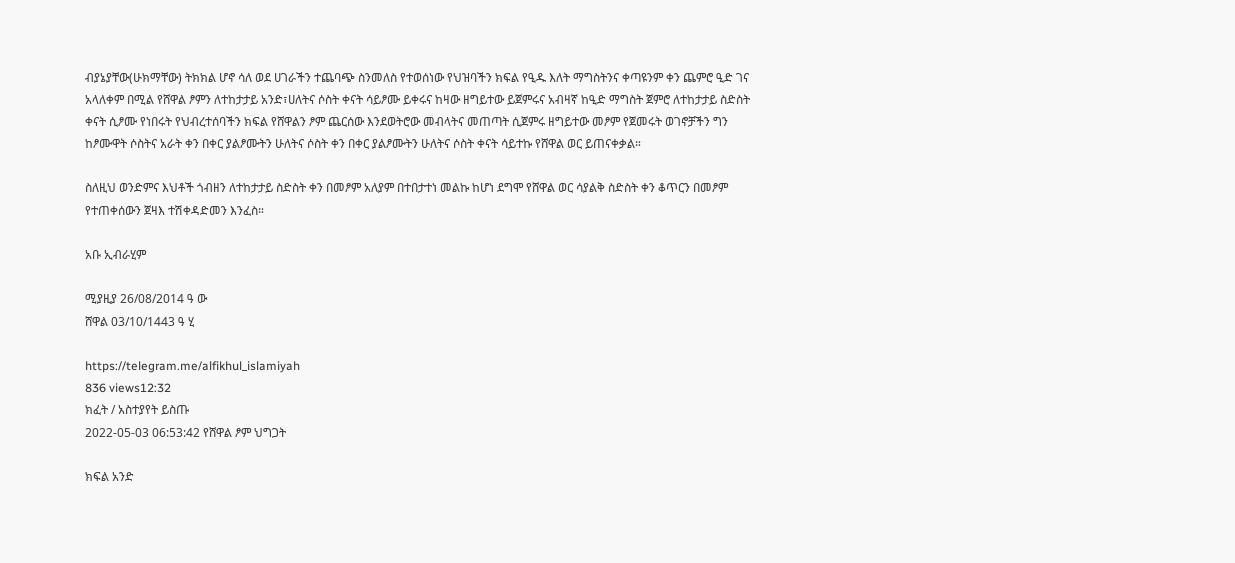ብያኔያቸው(ሁክማቸው) ትክክል ሆኖ ሳለ ወደ ሀገራችን ተጨባጭ ስንመለስ የተወሰነው የህዝባችን ክፍል የዒዱ እለት ማግስትንና ቀጣዩንም ቀን ጨምሮ ዒድ ገና አላለቀም በሚል የሸዋል ፆምን ለተከታታይ አንድ፣ሀለትና ሶስት ቀናት ሳይፆሙ ይቀሩና ከዛው ዘግይተው ይጀምሩና አብዛኛ ከዒድ ማግስት ጀምሮ ለተከታታይ ስድስት ቀናት ሲፆሙ የነበሩት የህብረተሰባችን ክፍል የሸዋልን ፆም ጨርሰው እንደወትሮው መብላትና መጠጣት ሲጀምሩ ዘግይተው መፆም የጀመሩት ወገኖቻችን ግን ከፆሙዋት ሶስትና አራት ቀን በቀር ያልፆሙትን ሁለትና ሶስት ቀን በቀር ያልፆሙትን ሁለትና ሶስት ቀናት ሳይተኩ የሸዋል ወር ይጠናቀቃል።

ስለዚህ ወንድምና እህቶች ጎብዘን ለተከታታይ ስድስት ቀን በመፆም አለያም በተበታተነ መልኩ ከሆነ ደግሞ የሸዋል ወር ሳያልቅ ስድስት ቀን ቆጥርን በመፆም የተጠቀሰውን ጀዛእ ተሽቀዳድመን እንፈስ።

አቡ ኢብራሂም

ሚያዚያ 26/08/2014 ዓ ው
ሸዋል 03/10/1443 ዓ ሂ

https://telegram.me/alfikhul_islamiyah
836 views12:32
ክፈት / አስተያየት ይስጡ
2022-05-03 06:53:42 የሸዋል ፆም ህግጋት

ክፍል አንድ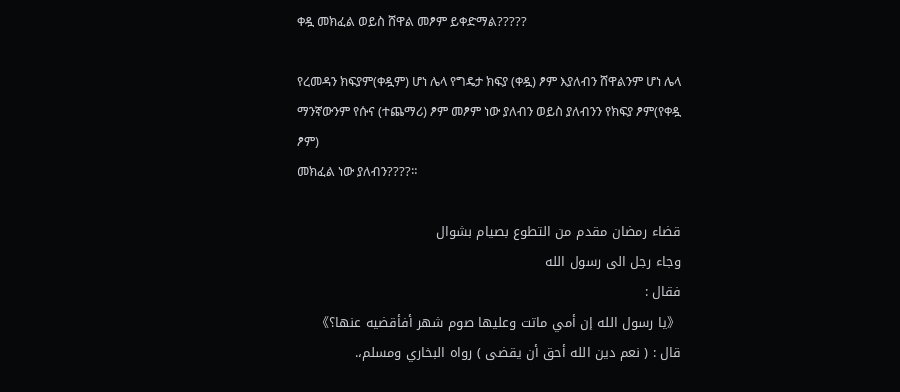ቀዷ መክፈል ወይስ ሸዋል መፆም ይቀድማል?????

የረመዳን ክፍያም(ቀዷም) ሆነ ሌላ የግዴታ ክፍያ (ቀዷ) ፆም እያለብን ሸዋልንም ሆነ ሌላ ማንኛውንም የሱና (ተጨማሪ) ፆም መፆም ነው ያለብን ወይስ ያለብንን የክፍያ ፆም(የቀዷ ፆም)
መክፈል ነው ያለብን????።

قضاء رمضان مقدم من التطوع بصيام بشوال
وجاء رجل الى رسول الله
فقال :
《يا رسول الله إن أمي ماتت وعليها صوم شهر أفأقضيه عنها؟》
قال : ( نعم دين الله أحق أن يقضى ) رواه البخاري ومسلم،.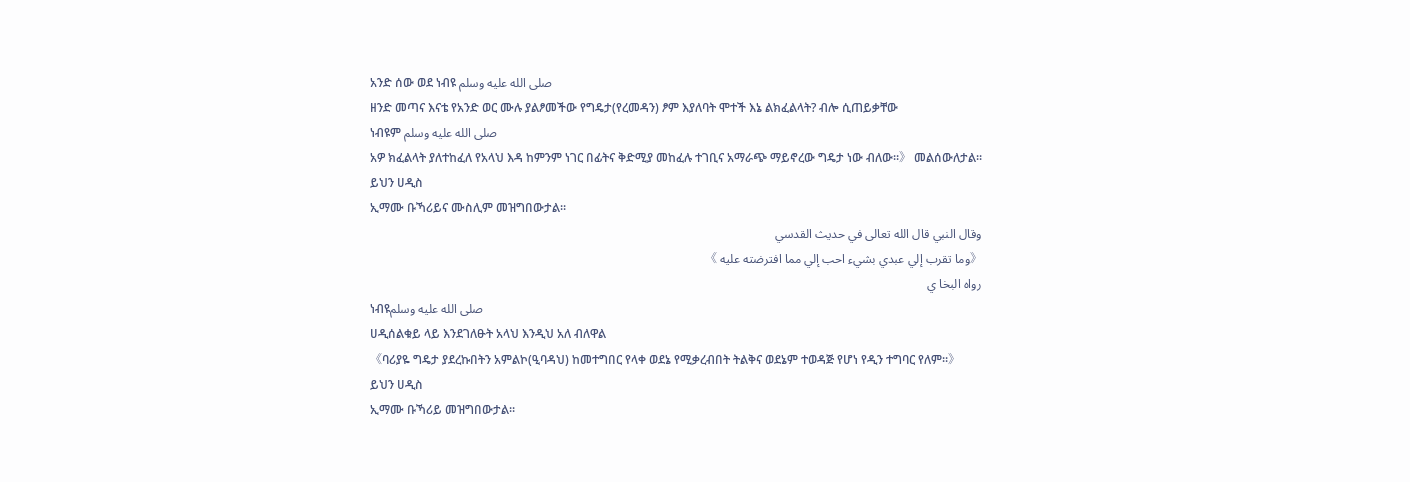አንድ ሰው ወደ ነብዩ صلى الله عليه وسلم
ዘንድ መጣና እናቴ የአንድ ወር ሙሉ ያልፆመችው የግዴታ(የረመዳን) ፆም እያለባት ሞተች እኔ ልክፈልላት? ብሎ ሲጠይቃቸው
ነብዩም صلى الله عليه وسلم
አዎ ክፈልላት ያለተከፈለ የአላህ እዳ ከምንም ነገር በፊትና ቅድሚያ መከፈሉ ተገቢና አማራጭ ማይኖረው ግዴታ ነው ብለው።》 መልሰውለታል።
ይህን ሀዲስ
ኢማሙ ቡኻሪይና ሙስሊም መዝግበውታል።
وقال النبي قال الله تعالى في حديث القدسي
《وما تقرب إلي عبدي بشيء احب إلي مما افترضته عليه 》
رواه البخا ي
ነብዩصلى الله عليه وسلم
ሀዲሰልቁይ ላይ እንደገለፁት አላህ እንዲህ አለ ብለዋል
《ባሪያዬ ግዴታ ያደረኩበትን አምልኮ(ዒባዳህ) ከመተግበር የላቀ ወደኔ የሚቃረብበት ትልቅና ወደኔም ተወዳጅ የሆነ የዲን ተግባር የለም።》
ይህን ሀዲስ
ኢማሙ ቡኻሪይ መዝግበውታል።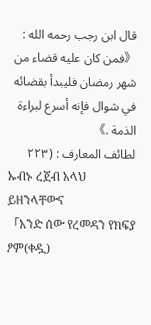قال ابن رجب رحمه الله :
《فمن كان عليه قضاء من شهر رمضان فليبدأ بقضائه في شوال فإنه أسرع لبراءة الذمة .》
لطائف المعارف : (٢٢٣
ኡብኑ ረጀብ አላህ ይዘንላቸውና
「አንድ ሰው የረመዳን የክፍያ ፆም(ቀዷ)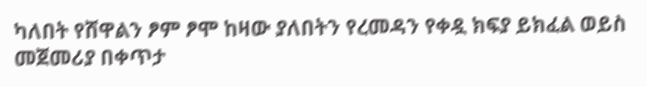ካለበት የሸዋልን ፆም ፆሞ ከዛው ያለበትን የረመዳን የቀዷ ክፍያ ይክፈል ወይስ መጀመሪያ በቀጥታ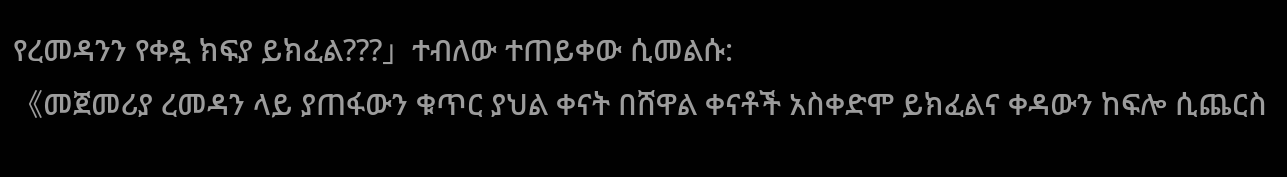የረመዳንን የቀዷ ክፍያ ይክፈል???」ተብለው ተጠይቀው ሲመልሱ:
《መጀመሪያ ረመዳን ላይ ያጠፋውን ቁጥር ያህል ቀናት በሸዋል ቀናቶች አስቀድሞ ይክፈልና ቀዳውን ከፍሎ ሲጨርስ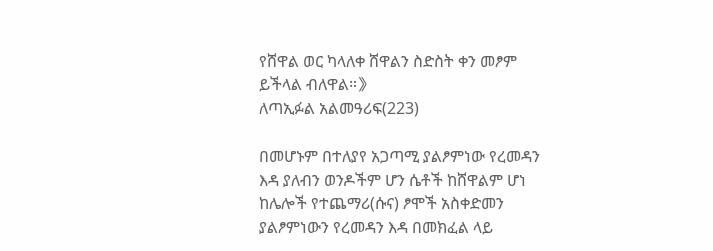የሸዋል ወር ካላለቀ ሸዋልን ስድስት ቀን መፆም ይችላል ብለዋል።》
ለጣኢፉል አልመዓሪፍ(223)

በመሆኑም በተለያየ አጋጣሚ ያልፆምነው የረመዳን እዳ ያለብን ወንዶችም ሆን ሴቶች ከሸዋልም ሆነ ከሌሎች የተጨማሪ(ሱና) ፆሞች አስቀድመን ያልፆምነውን የረመዳን እዳ በመክፈል ላይ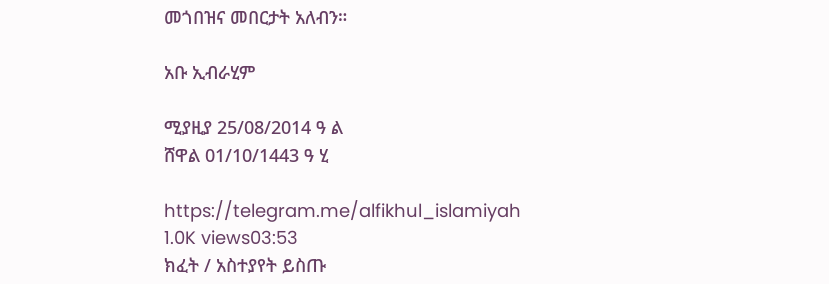መጎበዝና መበርታት አለብን።

አቡ ኢብራሂም

ሚያዚያ 25/08/2014 ዓ ል
ሸዋል 01/10/1443 ዓ ሂ

https://telegram.me/alfikhul_islamiyah
1.0K views03:53
ክፈት / አስተያየት ይስጡ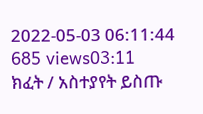2022-05-03 06:11:44
685 views03:11
ክፈት / አስተያየት ይስጡ